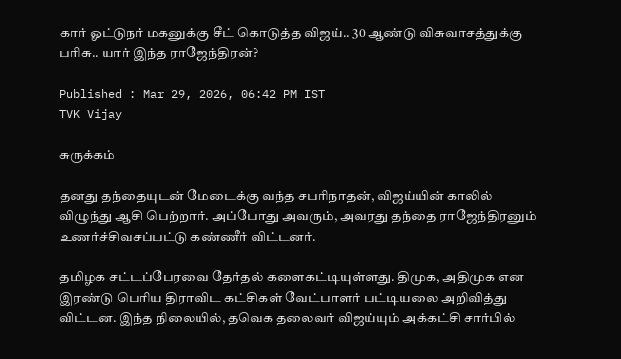கார் ஓட்டுநர் மகனுக்கு சீட் கொடுத்த விஜய்.. 30 ஆண்டு விசுவாசத்துக்கு பரிசு.. யார் இந்த ராஜேந்திரன்?

Published : Mar 29, 2026, 06:42 PM IST
TVK Vijay

சுருக்கம்

தனது தந்தையுடன் மேடைக்கு வந்த சபரிநாதன், விஜய்யின் காலில் விழுந்து ஆசி பெற்றார். அப்போது அவரும், அவரது தந்தை ராஜேந்திரனும் உணர்ச்சிவசப்பட்டு கண்ணீர் விட்டனர்.

தமிழக சட்டப்பேரவை தேர்தல் களைகட்டியுள்ளது. திமுக, அதிமுக என இரண்டு பெரிய திராவிட கட்சிகள் வேட்பாளர் பட்டியலை அறிவித்து விட்டன. இந்த நிலையில், தவெக தலைவர் விஜய்யும் அக்கட்சி சார்பில்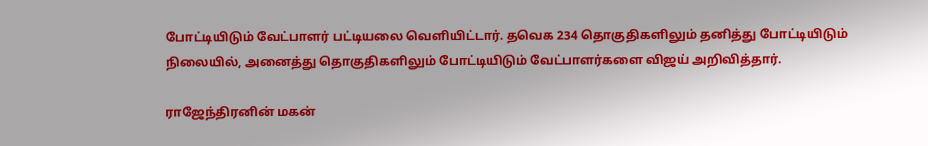போட்டியிடும் வேட்பாளர் பட்டியலை வெளியிட்டார். தவெக 234 தொகுதிகளிலும் தனித்து போட்டியிடும் நிலையில், அனைத்து தொகுதிகளிலும் போட்டியிடும் வேட்பாளர்களை விஜய் அறிவித்தார்.

ராஜேந்திரனின் மகன்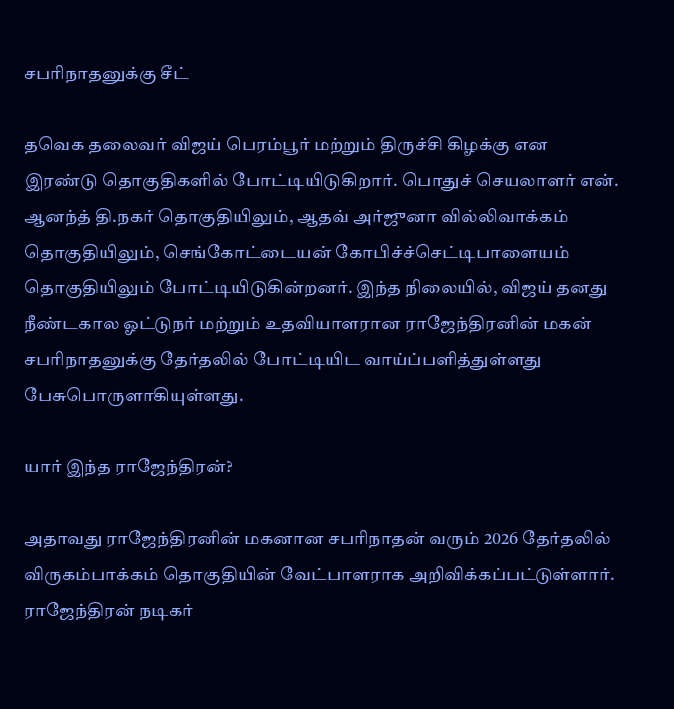சபரிநாதனுக்கு சீட்

தவெக தலைவர் விஜய் பெரம்பூர் மற்றும் திருச்சி கிழக்கு என இரண்டு தொகுதிகளில் போட்டியிடுகிறார். பொதுச் செயலாளர் என். ஆனந்த் தி.நகர் தொகுதியிலும், ஆதவ் அர்ஜுனா வில்லிவாக்கம் தொகுதியிலும், செங்கோட்டையன் கோபிச்ச்செட்டிபாளையம் தொகுதியிலும் போட்டியிடுகின்றனர். இந்த நிலையில், விஜய் தனது நீண்டகால ஓட்டுநர் மற்றும் உதவியாளரான ராஜேந்திரனின் மகன் சபரிநாதனுக்கு தேர்தலில் போட்டியிட வாய்ப்பளித்துள்ளது பேசுபொருளாகியுள்ளது.

யார் இந்த ராஜேந்திரன்?

அதாவது ராஜேந்திரனின் மகனான சபரிநாதன் வரும் 2026 தேர்தலில் விருகம்பாக்கம் தொகுதியின் வேட்பாளராக அறிவிக்கப்பட்டுள்ளார். ராஜேந்திரன் நடிகர்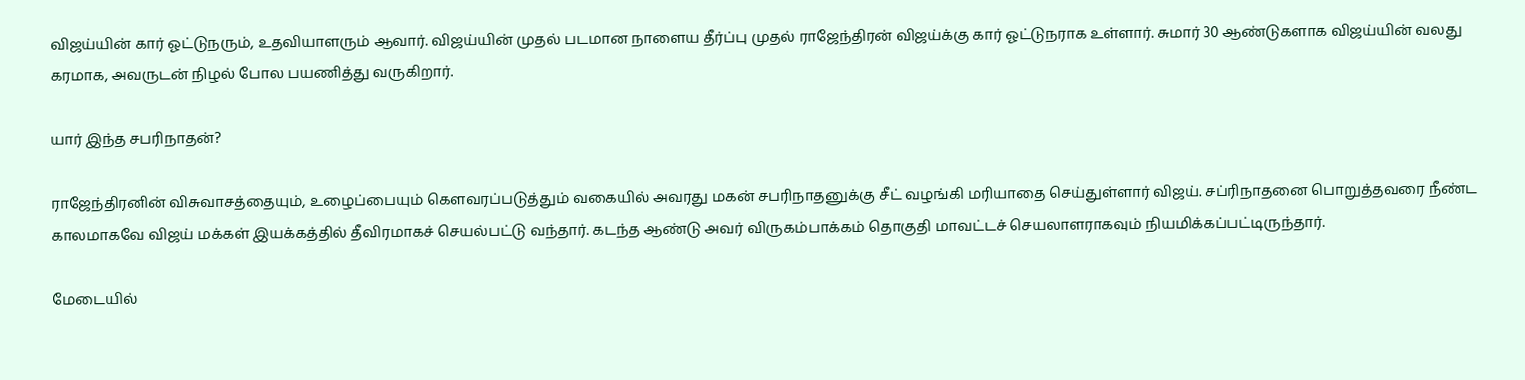விஜய்யின் கார் ஓட்டுநரும், உதவியாளரும் ஆவார். விஜய்யின் முதல் படமான நாளைய தீர்ப்பு முதல் ராஜேந்திரன் விஜய்க்கு கார் ஓட்டுநராக உள்ளார். சுமார் 30 ஆண்டுகளாக விஜய்யின் வலது கரமாக, அவருடன் நிழல் போல பயணித்து வருகிறார்.

யார் இந்த சபரிநாதன்?

ராஜேந்திரனின் விசுவாசத்தையும், உழைப்பையும் கெளவரப்படுத்தும் வகையில் அவரது மகன் சபரிநாதனுக்கு சீட் வழங்கி மரியாதை செய்துள்ளார் விஜய். சப்ரிநாதனை பொறுத்தவரை நீண்ட காலமாகவே விஜய் மக்கள் இயக்கத்தில் தீவிரமாகச் செயல்பட்டு வந்தார். கடந்த ஆண்டு அவர் விருகம்பாக்கம் தொகுதி மாவட்டச் செயலாளராகவும் நியமிக்கப்பட்டிருந்தார்.

மேடையில்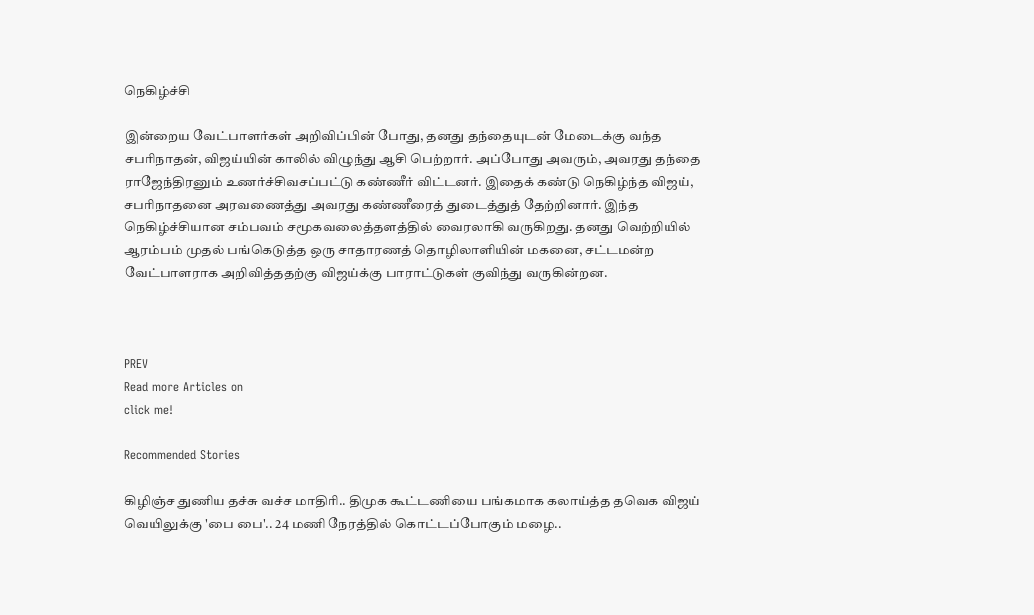நெகிழ்ச்சி

இன்றைய வேட்பாளர்கள் அறிவிப்பின் போது, தனது தந்தையுடன் மேடைக்கு வந்த சபரிநாதன், விஜய்யின் காலில் விழுந்து ஆசி பெற்றார். அப்போது அவரும், அவரது தந்தை ராஜேந்திரனும் உணர்ச்சிவசப்பட்டு கண்ணீர் விட்டனர். இதைக் கண்டு நெகிழ்ந்த விஜய், சபரிநாதனை அரவணைத்து அவரது கண்ணீரைத் துடைத்துத் தேற்றினார். இந்த நெகிழ்ச்சியான சம்பவம் சமூகவலைத்தளத்தில் வைரலாகி வருகிறது. தனது வெற்றியில் ஆரம்பம் முதல் பங்கெடுத்த ஒரு சாதாரணத் தொழிலாளியின் மகனை, சட்டமன்ற வேட்பாளராக அறிவித்ததற்கு விஜய்க்கு பாராட்டுகள் குவிந்து வருகின்றன.



PREV
Read more Articles on
click me!

Recommended Stories

கிழிஞ்ச துணிய தச்சு வச்ச மாதிரி.. திமுக கூட்டணியை பங்கமாக கலாய்த்த தவெக விஜய்
வெயிலுக்கு 'பை பை'.. 24 மணி நேரத்தில் கொட்டப்போகும் மழை..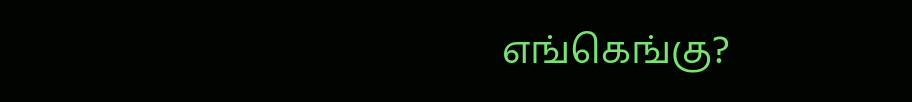எங்கெங்கு?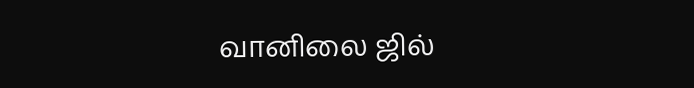வானிலை ஜில்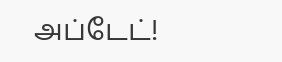அப்டேட்!